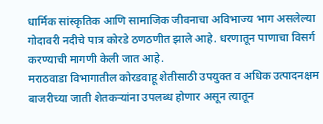धार्मिक सांस्कृतिक आणि सामाजिक जीवनाचा अविभाज्य भाग असलेल्या गोदावरी नदीचे पात्र कोरडे ठणठणीत झाले आहे. धरणातून पाणाचा विसर्ग करण्याची मागणी केली जात आहे.
मराठवाडा विभागातील कोरडवाहू शेतीसाठी उपयुक्त व अधिक उत्पादनक्षम बाजरीच्या जाती शेतकऱ्यांना उपलब्ध होणार असून त्यातून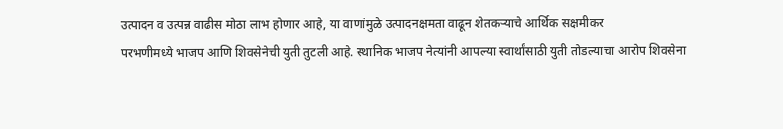उत्पादन व उत्पन्न वाढीस मोठा लाभ होणार आहे, या वाणांमुळे उत्पादनक्षमता वाढून शेतकऱ्याचे आर्थिक सक्षमीकर
परभणीमध्ये भाजप आणि शिवसेनेची युती तुटली आहे. स्थानिक भाजप नेत्यांनी आपल्या स्वार्थांसाठी युती तोडल्याचा आरोप शिवसेना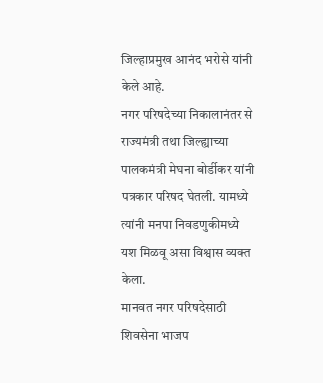जिल्हाप्रमुख आनंद भरोसे यांनी केले आहे.
नगर परिषदेच्या निकालानंतर से राज्यमंत्री तथा जिल्ह्याच्या पालकमंत्री मेघना बोर्डीकर यांनी पत्रकार परिषद घेतली. यामध्ये त्यांनी मनपा निवडणुकीमध्ये यश मिळवू असा विश्वास व्यक्त केला.
मानवत नगर परिषदेसाठी शिवसेना भाजप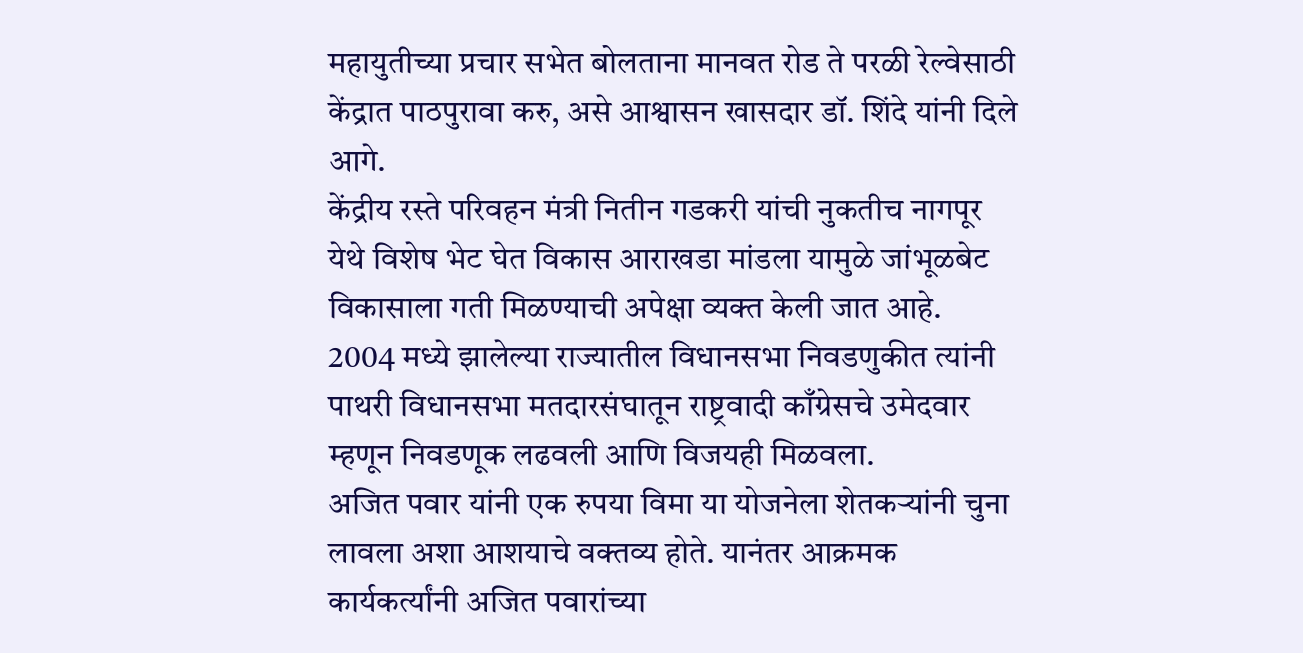महायुतीच्या प्रचार सभेत बोलताना मानवत रोड ते परळी रेल्वेसाठी केंद्रात पाठपुरावा करु, असे आश्वासन खासदार डॉ. शिंदे यांनी दिले आगे.
केंद्रीय रस्ते परिवहन मंत्री नितीन गडकरी यांची नुकतीच नागपूर येथे विशेष भेट घेत विकास आराखडा मांडला यामुळे जांभूळबेट विकासाला गती मिळण्याची अपेक्षा व्यक्त केली जात आहे.
2004 मध्ये झालेल्या राज्यातील विधानसभा निवडणुकीत त्यांनी पाथरी विधानसभा मतदारसंघातून राष्ट्रवादी काँग्रेसचे उमेदवार म्हणून निवडणूक लढवली आणि विजयही मिळवला.
अजित पवार यांनी एक रुपया विमा या योजनेला शेतकऱ्यांनी चुना लावला अशा आशयाचे वक्तव्य होते. यानंतर आक्रमक कार्यकर्त्यांनी अजित पवारांच्या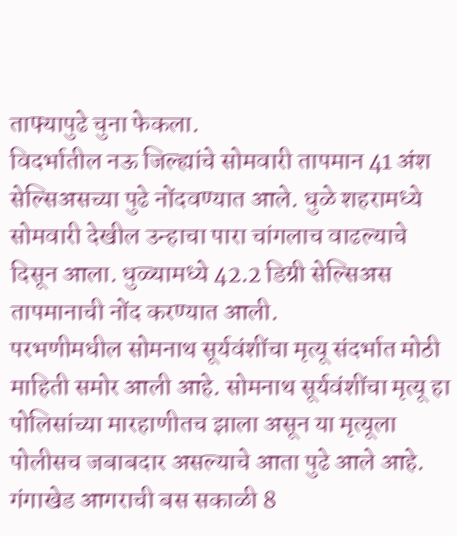ताफ्यापुढे चुना फेकला.
विदर्भातील नऊ जिल्ह्यांचे सोमवारी तापमान 41 अंश सेल्सिअसच्या पुढे नोंदवण्यात आले. धुळे शहरामध्ये सोमवारी देखील उन्हाचा पारा चांगलाच वाढल्याचे दिसून आला. धुळ्यामध्ये 42.2 डिग्री सेल्सिअस तापमानाची नोंद करण्यात आली.
परभणीमधील सोमनाथ सूर्यवंशींचा मृत्यू संदर्भात मोठी माहिती समोर आली आहे. सोमनाथ सूर्यवंशींचा मृत्यू हा पोलिसांच्या मारहाणीतच झाला असून या मृत्यूला पोलीसच जबाबदार असल्याचे आता पुढे आले आहे.
गंगाखेड आगराची बस सकाळी 8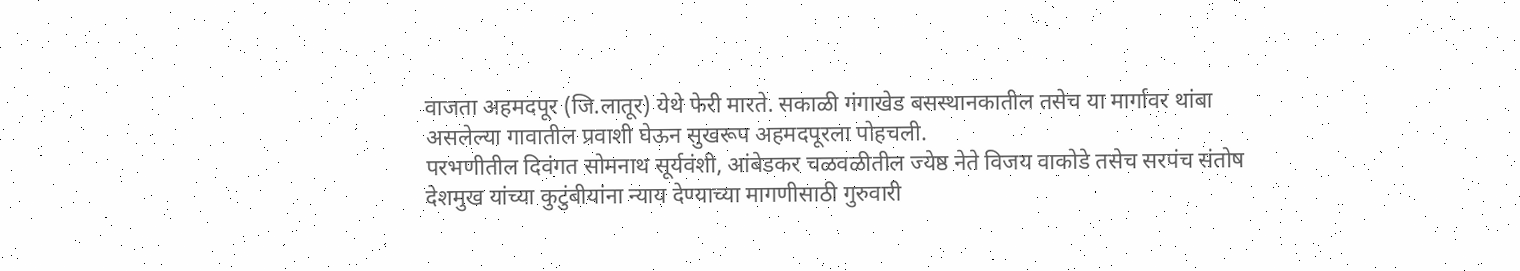वाजता अहमदपूर (जि.लातूर) येथे फेरी मारते. सकाळी गंगाखेड बसस्थानकातील तसेच या मार्गावर थांबा असलेल्या गावातील प्रवाशी घेऊन सुखरूप अहमदपूरला पोहचली.
परभणीतील दिवंगत सोमनाथ सूर्यवंशी, आंबेडकर चळवळीतील ज्येष्ठ नेते विजय वाकोडे तसेच सरपंच संतोष देशमुख यांच्या कुटुंबीयांना न्याय देण्याच्या मागणीसाठी गुरुवारी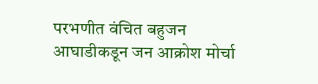परभणीत वंचित बहुजन आघाडीकडून जन आक्रोश मोर्चा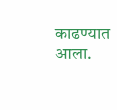काढण्यात आला.